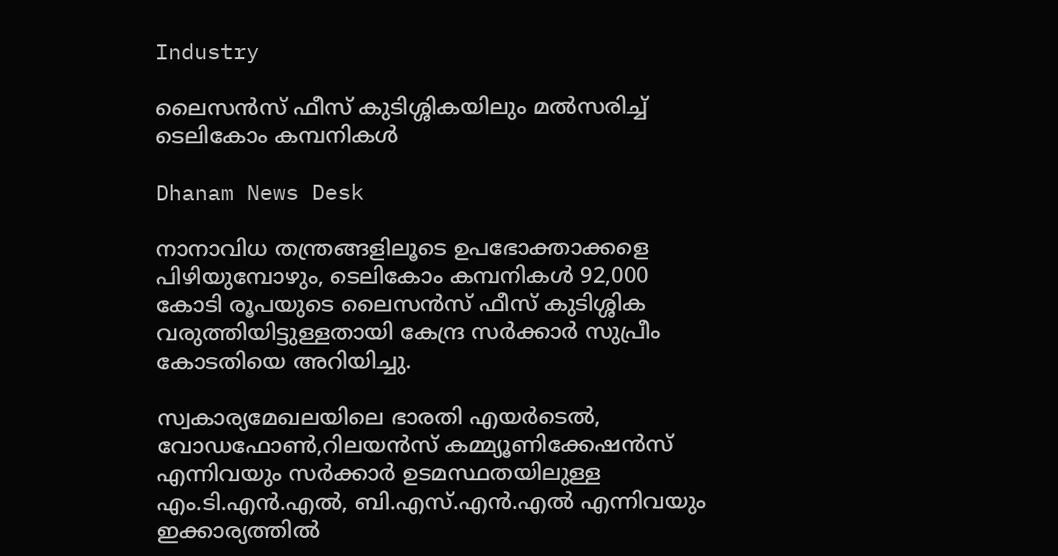Industry

ലൈസന്‍സ് ഫീസ് കുടിശ്ശികയിലും മല്‍സരിച്ച് ടെലികോം കമ്പനികള്‍

Dhanam News Desk

നാനാവിധ തന്ത്രങ്ങളിലൂടെ ഉപഭോക്താക്കളെ പിഴിയുമ്പോഴും, ടെലികോം കമ്പനികള്‍ 92,000 കോടി രൂപയുടെ ലൈസന്‍സ് ഫീസ് കുടിശ്ശിക വരുത്തിയിട്ടുള്ളതായി കേന്ദ്ര സര്‍ക്കാര്‍ സുപ്രീം കോടതിയെ അറിയിച്ചു.

സ്വകാര്യമേഖലയിലെ ഭാരതി എയര്‍ടെല്‍, വോഡഫോണ്‍,റിലയന്‍സ് കമ്മ്യൂണിക്കേഷന്‍സ് എന്നിവയും സര്‍ക്കാര്‍ ഉടമസ്ഥതയിലുള്ള എം.ടി.എന്‍.എല്‍, ബി.എസ്.എന്‍.എല്‍ എന്നിവയും ഇക്കാര്യത്തില്‍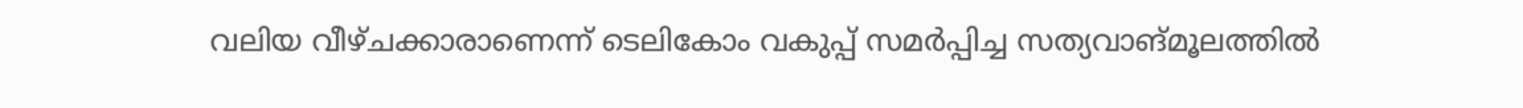വലിയ വീഴ്ചക്കാരാണെന്ന് ടെലികോം വകുപ്പ് സമര്‍പ്പിച്ച സത്യവാങ്മൂലത്തില്‍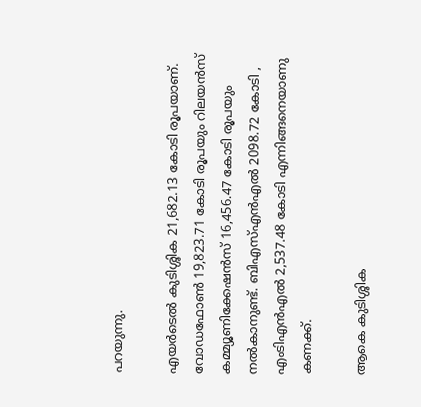പറയുന്നു.

എയര്‍ടെല്‍ കുടിശ്ശിക 21,682.13 കോടി രൂപയാണ്. വോഡഫോണ്‍ 19,823.71 കോടി രൂപയും റിലയന്‍സ് കമ്മ്യൂണിക്കേഷന്‍സ് 16,456.47 കോടി രൂപയും നല്‍കാനുണ്ട്. ബിഎസ്എന്‍എല്‍ 2098.72 കോടി , എംടിഎന്‍എല്‍ 2,537.48 കോടി എന്നിങ്ങനെയാണു കണക്ക്.

ആകെ കുടിശ്ശിക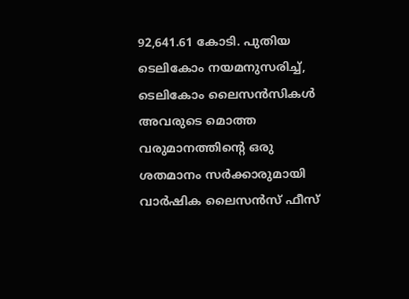92,641.61 കോടി. പുതിയ ടെലികോം നയമനുസരിച്ച്, ടെലികോം ലൈസന്‍സികള്‍ അവരുടെ മൊത്ത വരുമാനത്തിന്റെ ഒരു ശതമാനം സര്‍ക്കാരുമായി വാര്‍ഷിക ലൈസന്‍സ് ഫീസ്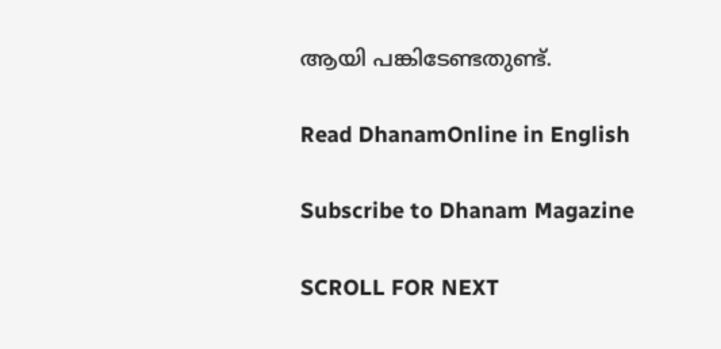ആയി പങ്കിടേണ്ടതുണ്ട്.

Read DhanamOnline in English

Subscribe to Dhanam Magazine

SCROLL FOR NEXT